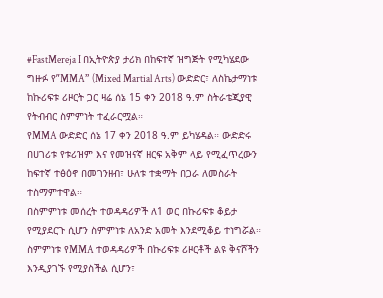#FastMereja I በኢትዮጵያ ታሪክ በከፍተኛ ዝግጅት የሚካሄደው ግዙፉ የ”MMA” (Mixed Martial Arts) ውድድር፣ ለስኬታማነቱ ከኩሪፍቱ ሪዞርት ጋር ዛሬ ሰኔ 15 ቀን 2018 ዓ.ም ስትራቴጂያዊ የትብብር ስምምነት ተፈራርሟል።
የMMA ውድድር ሰኔ 17 ቀን 2018 ዓ.ም ይካሄዳል። ውድድሩ በሀገሪቱ የቱሪዝም እና የመዝናኛ ዘርፍ አቅም ላይ የሚፈጥረውን ከፍተኛ ተፅዕኖ በመገንዘብ፣ ሁለቱ ተቋማት በጋራ ለመስራት ተስማምተዋል።
በስምምነቱ መሰረት ተወዳዳሪዎች ለ1 ወር በኩሪፍቱ ቆይታ የሚያደርጉ ሲሆን ስምምነቱ ለአንድ አመት እንደሚቆይ ተነግሯል።
ስምምነቱ የMMA ተወዳዳሪዎች በኩሪፍቱ ሪዞርቶች ልዩ ቅናሾችን እንዲያገኙ የሚያስችል ሲሆን፣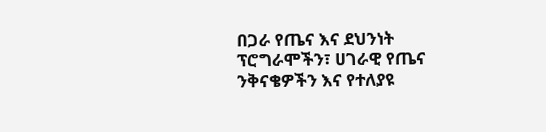በጋራ የጤና እና ደህንነት ፕሮግራሞችን፣ ሀገራዊ የጤና ንቅናቄዎችን እና የተለያዩ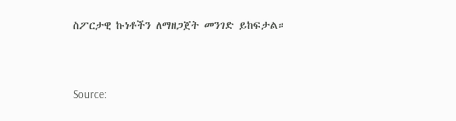ስፖርታዊ ኩነቶችን ለማዘጋጀት መንገድ ይከፍታል።



Source: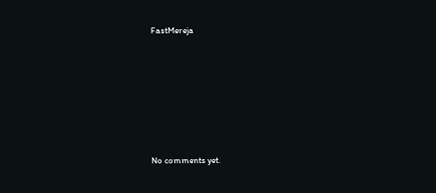FastMereja








No comments yet.